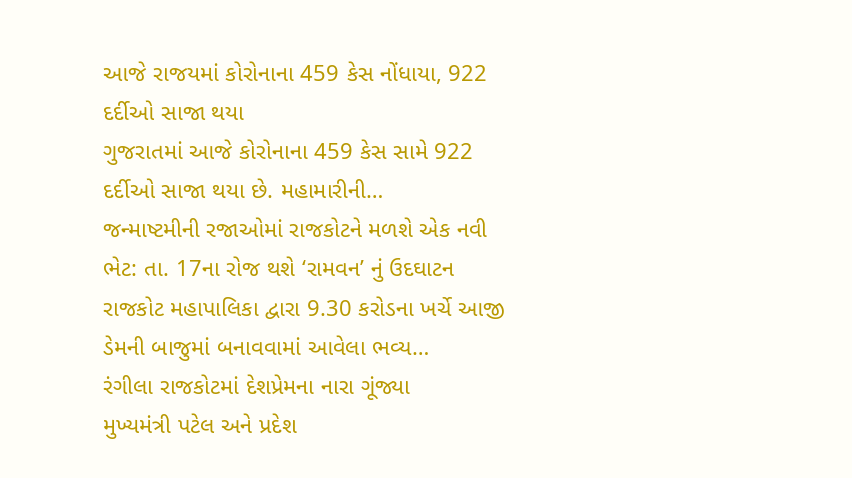આજે રાજયમાં કોરોનાના 459 કેસ નોંધાયા, 922 દર્દીઓ સાજા થયા
ગુજરાતમાં આજે કોરોનાના 459 કેસ સામે 922 દર્દીઓ સાજા થયા છે. મહામારીની…
જન્માષ્ટમીની રજાઓમાં રાજકોટને મળશે એક નવી ભેટ: તા. 17ના રોજ થશે ‘રામવન’ નું ઉદઘાટન
રાજકોટ મહાપાલિકા દ્વારા 9.30 કરોડના ખર્ચે આજી ડેમની બાજુમાં બનાવવામાં આવેલા ભવ્ય…
રંગીલા રાજકોટમાં દેશપ્રેમના નારા ગૂંજ્યા
મુખ્યમંત્રી પટેલ અને પ્રદેશ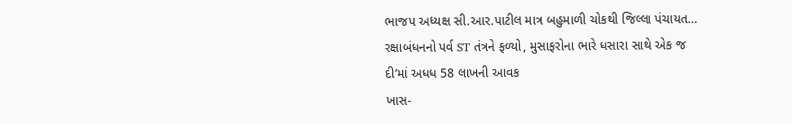ભાજપ અધ્યક્ષ સી.આર.પાટીલ માત્ર બહુમાળી ચોકથી જિલ્લા પંચાયત…
રક્ષાબંધનનો પર્વ ST તંત્રને ફળ્યો, મુસાફરોના ભારે ધસારા સાથે એક જ દી’માં અધધ 58 લાખની આવક
ખાસ-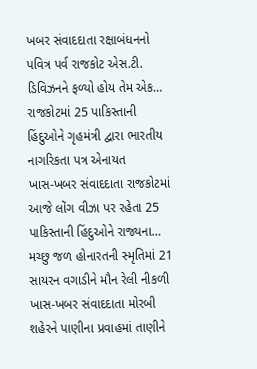ખબર સંવાદદાતા રક્ષાબંધનનો પવિત્ર પર્વ રાજકોટ એસ.ટી. ડિવિઝનને ફળ્યો હોય તેમ એક…
રાજકોટમાં 25 પાકિસ્તાની હિંદુઓને ગૃહમંત્રી દ્વારા ભારતીય નાગરિકતા પત્ર એનાયત
ખાસ-ખબર સંવાદદાતા રાજકોટમાં આજે લોંગ વીઝા પર રહેતા 25 પાકિસ્તાની હિંદુઓને રાજ્યના…
મચ્છુ જળ હોનારતની સ્મૃતિમાં 21 સાયરન વગાડીને મૌન રેલી નીકળી
ખાસ-ખબર સંવાદદાતા મોરબી શહેરને પાણીના પ્રવાહમાં તાણીને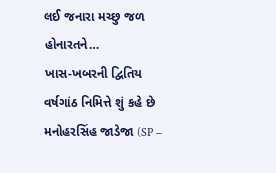લઈ જનારા મચ્છુ જળ હોનારતને…
ખાસ-ખબરની દ્વિતિય વર્ષગાંઠ નિમિત્તે શું કહે છે મનોહરસિંહ જાડેજા (SP –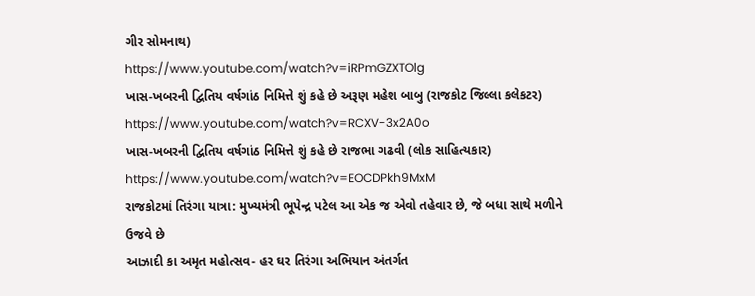ગીર સોમનાથ)
https://www.youtube.com/watch?v=iRPmGZXTOlg
ખાસ-ખબરની દ્વિતિય વર્ષગાંઠ નિમિત્તે શું કહે છે અરૂણ મહેશ બાબુ (રાજકોટ જિલ્લા કલેકટર)
https://www.youtube.com/watch?v=RCXV-3x2A0o
ખાસ-ખબરની દ્વિતિય વર્ષગાંઠ નિમિત્તે શું કહે છે રાજભા ગઢવી (લોક સાહિત્યકાર)
https://www.youtube.com/watch?v=EOCDPkh9MxM
રાજકોટમાં તિરંગા યાત્રા: મુખ્યમંત્રી ભૂપેન્દ્ર પટેલ આ એક જ એવો તહેવાર છે, જે બધા સાથે મળીને ઉજવે છે
આઝાદી કા અમૃત મહોત્સવ- હર ઘર તિરંગા અભિયાન અંતર્ગત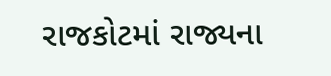રાજકોટમાં રાજ્યના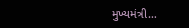મુખ્યમંત્રી…